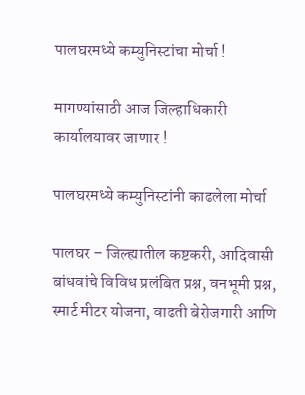पालघरमध्ये कम्युनिस्टांचा मोर्चा !

मागण्यांसाठी आज जिल्हाधिकारी कार्यालयावर जाणार !

पालघरमध्ये कम्युनिस्टांनी काढलेला मोर्चा

पालघर – जिल्ह्यातील कष्टकरी, आदिवासी बांधवांचे विविध प्रलंबित प्रश्न, वनभूमी प्रश्न, स्मार्ट मीटर योजना, वाढती बेरोजगारी आणि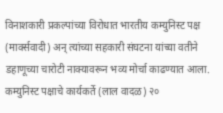विनाशकारी प्रकल्पांच्या विरोधात भारतीय कम्युनिस्ट पक्ष (मार्क्सवादी) अन् त्यांच्या सहकारी संघटना यांच्या वतीने डहाणूच्या चारोटी नाक्यावरून भव्य मोर्चा काढण्यात आला. कम्युनिस्ट पक्षाचे कार्यकर्ते (लाल वादळ) २०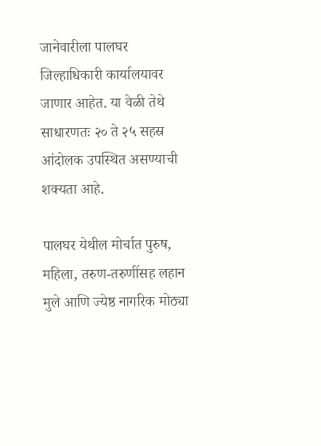जानेवारीला पालघर जिल्हाधिकारी कार्यालयावर जाणार आहेत. या वेळी तेथे साधारणतः २० ते २५ सहस्र आंदोलक उपस्थित असण्याची शक्यता आहे.

पालघर येथील मोर्चात पुरुष, महिला, तरुण-तरुणींसह लहान मुले आणि ज्येष्ठ नागरिक मोठ्या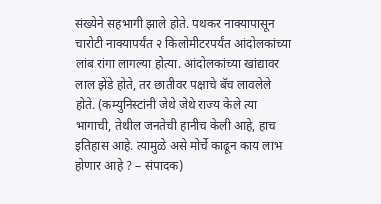संख्येने सहभागी झाले होते. पथकर नाक्यापासून चारोटी नाक्यापर्यंत २ किलोमीटरपर्यंत आंदोलकांच्या लांब रांगा लागल्या होत्या. आंदोलकांच्या खांद्यावर लाल झेंडे होते, तर छातीवर पक्षाचे बॅच लावलेले होते. (कम्युनिस्टांनी जेथे जेथे राज्य केले त्या भागाची, तेथील जनतेची हानीच केली आहे, हाच इतिहास आहे. त्यामुळे असे मोर्चे काढून काय लाभ होणार आहे ? – संपादक)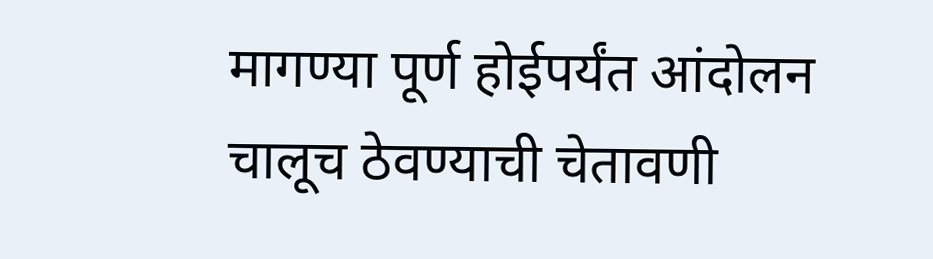मागण्या पूर्ण होईपर्यंत आंदोलन चालूच ठेवण्याची चेतावणी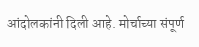आंदोलकांनी दिली आहे. मोर्चाच्या संपूर्ण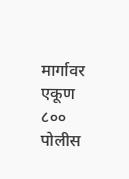मार्गावर एकूण ८०० पोलीस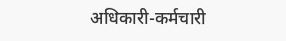अधिकारी-कर्मचारी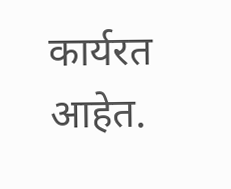कार्यरत आहेत.